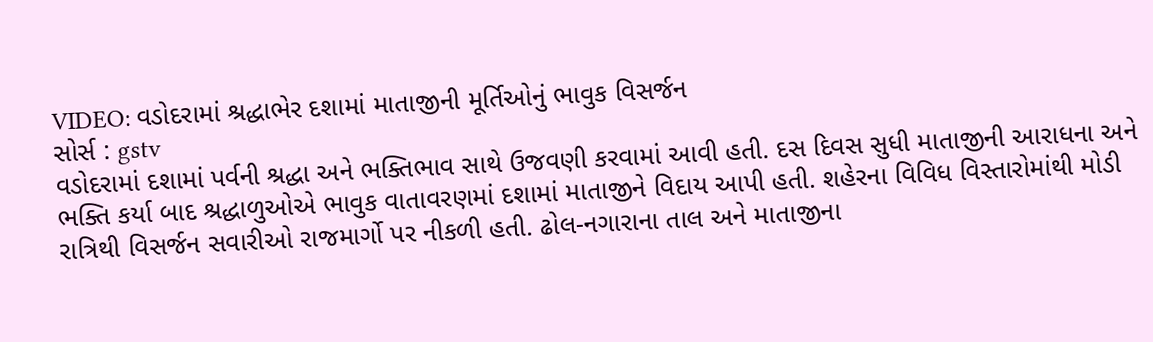VIDEO: વડોદરામાં શ્રદ્ધાભેર દશામાં માતાજીની મૂર્તિઓનું ભાવુક વિસર્જન
સોર્સ : gstv
વડોદરામાં દશામાં પર્વની શ્રદ્ધા અને ભક્તિભાવ સાથે ઉજવણી કરવામાં આવી હતી. દસ દિવસ સુધી માતાજીની આરાધના અને ભક્તિ કર્યા બાદ શ્રદ્ધાળુઓએ ભાવુક વાતાવરણમાં દશામાં માતાજીને વિદાય આપી હતી. શહેરના વિવિધ વિસ્તારોમાંથી મોડી રાત્રિથી વિસર્જન સવારીઓ રાજમાર્ગો પર નીકળી હતી. ઢોલ-નગારાના તાલ અને માતાજીના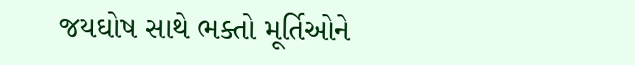જયઘોષ સાથે ભક્તો મૂર્તિઓને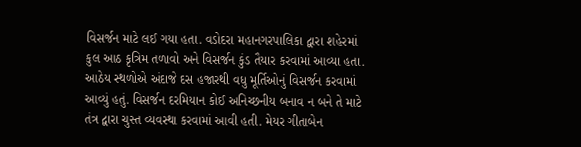વિસર્જન માટે લઈ ગયા હતા. વડોદરા મહાનગરપાલિકા દ્વારા શહેરમાં કુલ આઠ કૃત્રિમ તળાવો અને વિસર્જન કુંડ તૈયાર કરવામાં આવ્યા હતા. આઠેય સ્થળોએ અંદાજે દસ હજારથી વધુ મૂર્તિઓનું વિસર્જન કરવામાં આવ્યું હતું. વિસર્જન દરમિયાન કોઈ અનિચ્છનીય બનાવ ન બને તે માટે તંત્ર દ્વારા ચુસ્ત વ્યવસ્થા કરવામાં આવી હતી. મેયર ગીતાબેન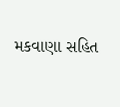મકવાણા સહિત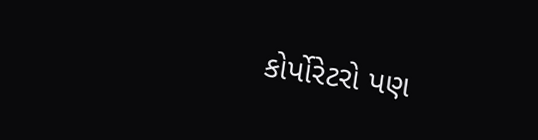કોર્પોરેટરો પણ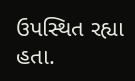ઉપસ્થિત રહ્યા હતા.